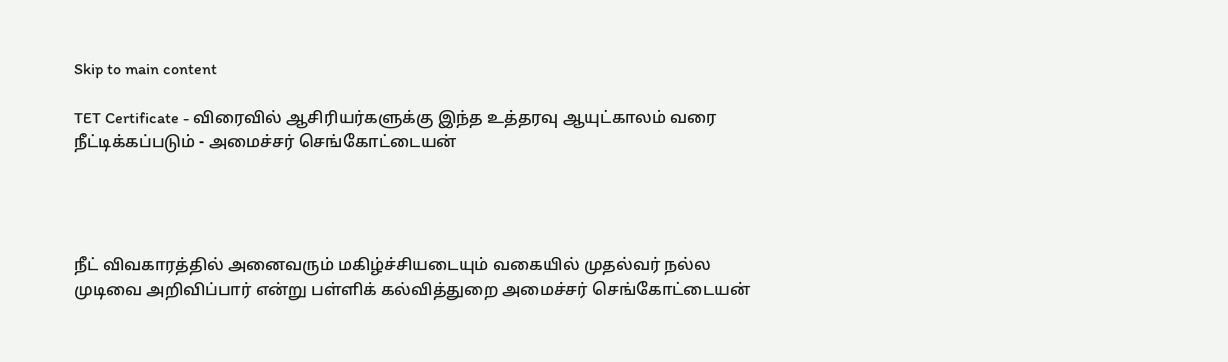Skip to main content

TET Certificate - விரைவில் ஆசிரியர்களுக்கு இந்த உத்தரவு ஆயுட்காலம் வரை நீட்டிக்கப்படும் - அமைச்சர் செங்கோட்டையன்




நீட் விவகாரத்தில் அனைவரும் மகிழ்ச்சியடையும் வகையில் முதல்வர் நல்ல முடிவை அறிவிப்பார் என்று பள்ளிக் கல்வித்துறை அமைச்சர் செங்கோட்டையன்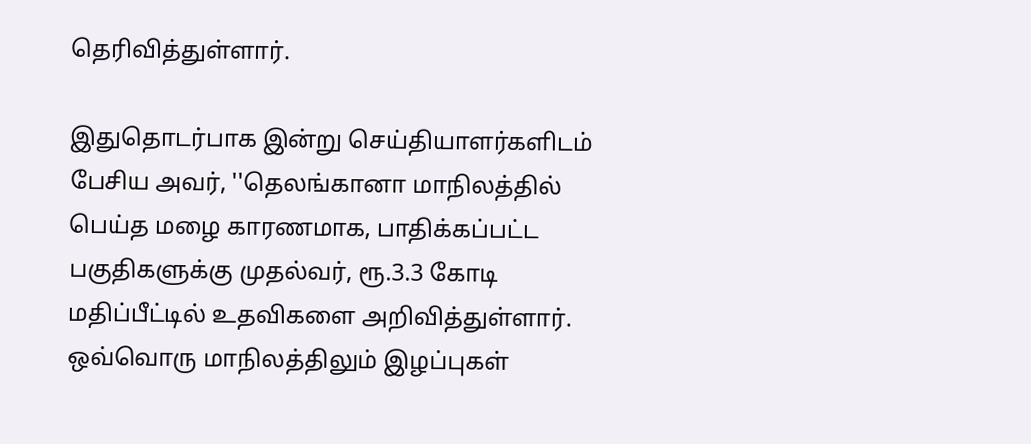தெரிவித்துள்ளார்.

இதுதொடர்பாக இன்று செய்தியாளர்களிடம் பேசிய அவர், ''தெலங்கானா மாநிலத்தில் பெய்த மழை காரணமாக, பாதிக்கப்பட்ட பகுதிகளுக்கு முதல்வர், ரூ.3.3 கோடி மதிப்பீட்டில் உதவிகளை அறிவித்துள்ளார். ஒவ்வொரு மாநிலத்திலும் இழப்புகள்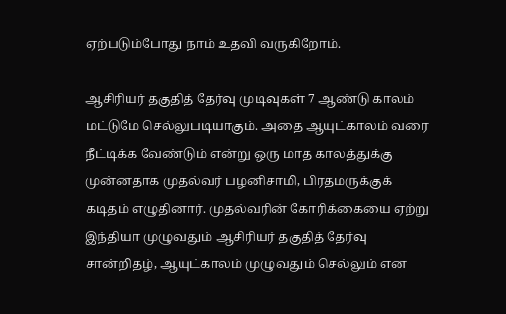ஏற்படும்போது நாம் உதவி வருகிறோம்.

ஆசிரியர் தகுதித் தேர்வு முடிவுகள் 7 ஆண்டு காலம் மட்டுமே செல்லுபடியாகும். அதை ஆயுட்காலம் வரை நீட்டிக்க வேண்டும் என்று ஒரு மாத காலத்துக்கு முன்னதாக முதல்வர் பழனிசாமி, பிரதமருக்குக் கடிதம் எழுதினார். முதல்வரின் கோரிக்கையை ஏற்று இந்தியா முழுவதும் ஆசிரியர் தகுதித் தேர்வு சான்றிதழ், ஆயுட்காலம் முழுவதும் செல்லும் என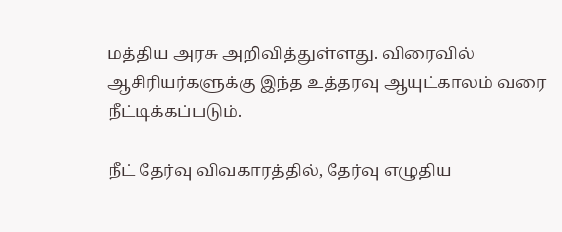மத்திய அரசு அறிவித்துள்ளது. விரைவில் ஆசிரியர்களுக்கு இந்த உத்தரவு ஆயுட்காலம் வரை நீட்டிக்கப்படும்.

நீட் தேர்வு விவகாரத்தில், தேர்வு எழுதிய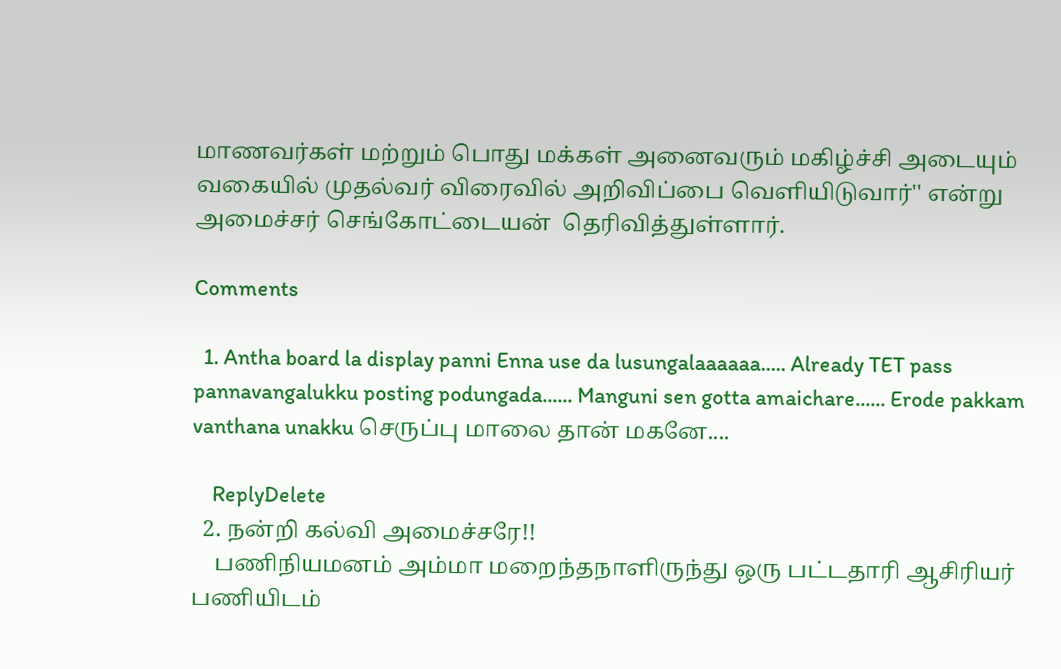மாணவர்கள் மற்றும் பொது மக்கள் அனைவரும் மகிழ்ச்சி அடையும் வகையில் முதல்வர் விரைவில் அறிவிப்பை வெளியிடுவார்'' என்று அமைச்சர் செங்கோட்டையன்  தெரிவித்துள்ளார்.

Comments

  1. Antha board la display panni Enna use da lusungalaaaaaa..... Already TET pass pannavangalukku posting podungada...... Manguni sen gotta amaichare...... Erode pakkam vanthana unakku செருப்பு மாலை தான் மகனே....

    ReplyDelete
  2. நன்றி கல்வி அமைச்சரே!!
    பணிநியமனம் அம்மா மறைந்தநாளிருந்து ஒரு பட்டதாரி ஆசிரியர் பணியிடம்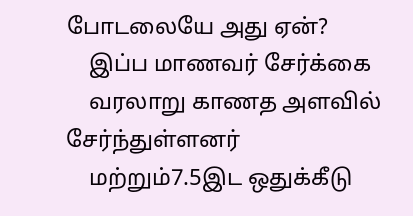போடலையே அது ஏன்?
    இப்ப மாணவர் சேர்க்கை
    வரலாறு காணத அளவில் சேர்ந்துள்ளனர்
    மற்றும்7.5இட ஒதுக்கீடு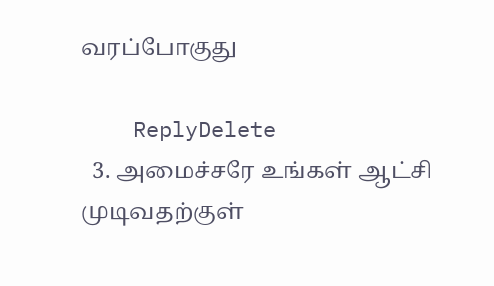வரப்போகுது

    ReplyDelete
  3. அமைச்சரே உங்கள் ஆட்சி முடிவதற்குள்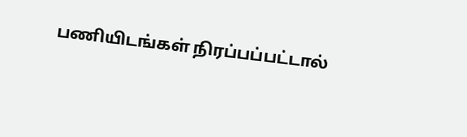பணியிடங்கள் நிரப்பப்பட்டால்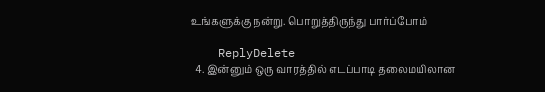உங்களுக்கு நன்று. பொறுத்திருந்து பார்ப்போம்

    ReplyDelete
  4. இன்னும் ஒரு வாரத்தில் எடப்பாடி தலைமயிலான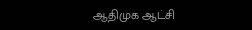ஆதிமுக ஆட்சி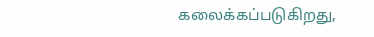கலைக்கப்படுகிறது,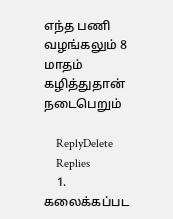எந்த பணி வழங்கலும் 8 மாதம் கழித்துதான் நடைபெறும்

    ReplyDelete
    Replies
    1. கலைக்கப்பட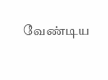வேண்டிய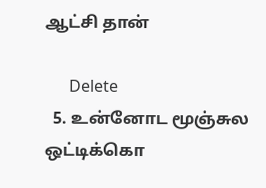ஆட்சி தான்

      Delete
  5. உன்னோட மூஞ்சுல ஒட்டிக்கொ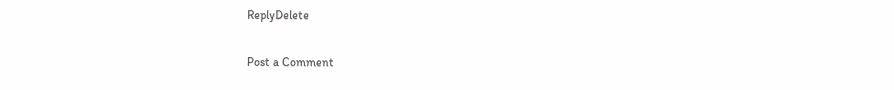ReplyDelete

Post a Comment